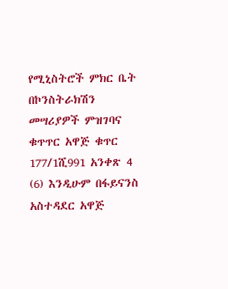የሚኒስትሮች ምክር ቤት በኮንስትራክሽን መሣሪያዎች ምዝገባና ቁጥጥር አዋጅ ቁጥር 177/1ሺ991 አንቀጽ 4 (6) እንዲሁም በፋይናንስ አስተዳደር አዋጅ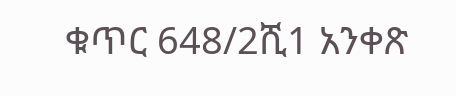ቁጥር 648/2ሺ1 አንቀጽ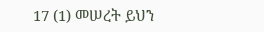17 (1) መሠረት ይህን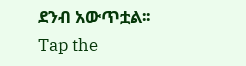ደንብ አውጥቷል፡፡
Tap the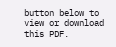button below to view or download this PDF.